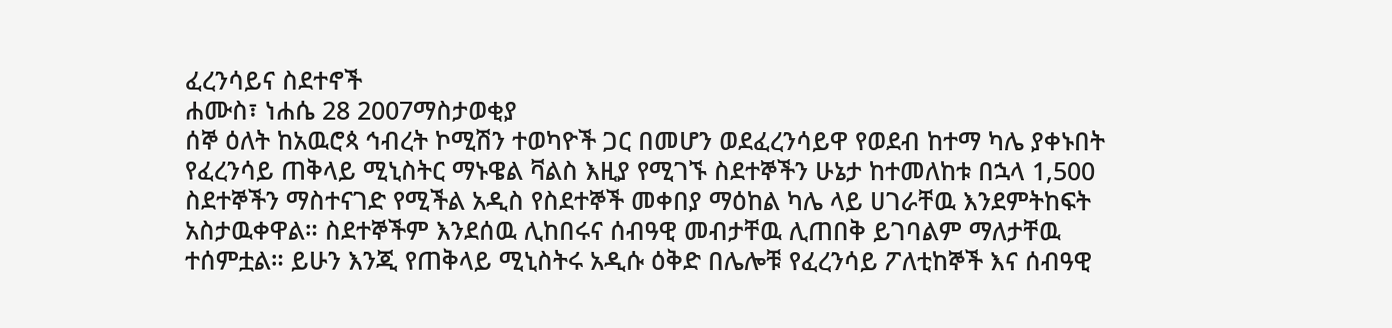ፈረንሳይና ስደተኖች
ሐሙስ፣ ነሐሴ 28 2007ማስታወቂያ
ሰኞ ዕለት ከአዉሮጳ ኅብረት ኮሚሽን ተወካዮች ጋር በመሆን ወደፈረንሳይዋ የወደብ ከተማ ካሌ ያቀኑበት የፈረንሳይ ጠቅላይ ሚኒስትር ማኑዌል ቫልስ እዚያ የሚገኙ ስደተኞችን ሁኔታ ከተመለከቱ በኋላ 1,500 ስደተኞችን ማስተናገድ የሚችል አዲስ የስደተኞች መቀበያ ማዕከል ካሌ ላይ ሀገራቸዉ እንደምትከፍት አስታዉቀዋል። ስደተኞችም እንደሰዉ ሊከበሩና ሰብዓዊ መብታቸዉ ሊጠበቅ ይገባልም ማለታቸዉ ተሰምቷል። ይሁን እንጂ የጠቅላይ ሚኒስትሩ አዲሱ ዕቅድ በሌሎቹ የፈረንሳይ ፖለቲከኞች እና ሰብዓዊ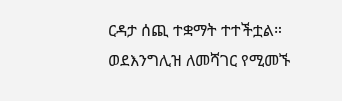ርዳታ ሰጪ ተቋማት ተተችቷል። ወደእንግሊዝ ለመሻገር የሚመኙ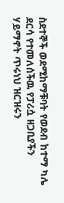ስደተኞች ወደሚከማቹባት የወደብ ከተማ ካሌ ደርሳ የተመለሰችዉ የፓሪሷ ዘጋቢያችን ሃይማኖት ጥሩነህ ዝርዝሩን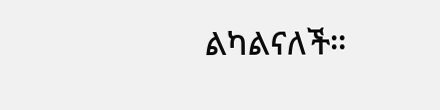ልካልናለች።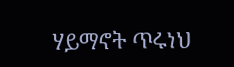ሃይማኖት ጥሩነህ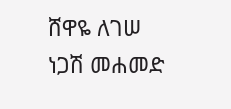ሸዋዬ ለገሠ
ነጋሽ መሐመድ